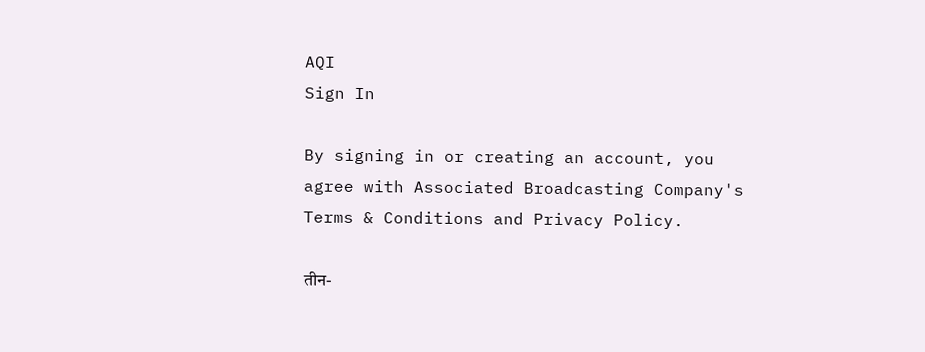AQI
Sign In

By signing in or creating an account, you agree with Associated Broadcasting Company's Terms & Conditions and Privacy Policy.

तीन-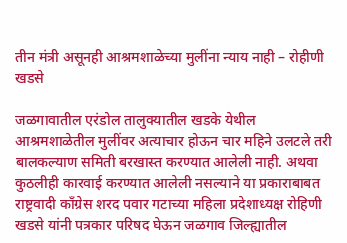तीन मंत्री असूनही आश्रमशाळेच्या मुलींना न्याय नाही – रोहीणी खडसे

जळगावातील एरंडोल तालुक्यातील खडके येथील आश्रमशाळेतील मुलींवर अत्याचार होऊन चार महिने उलटले तरी बालकल्याण समिती बरखास्त करण्यात आलेली नाही. अथवा कुठलीही कारवाई करण्यात आलेली नसल्याने या प्रकाराबाबत राष्ट्रवादी काँग्रेस शरद पवार गटाच्या महिला प्रदेशाध्यक्ष रोहिणी खडसे यांनी पत्रकार परिषद घेऊन जळगाव जिल्ह्यातील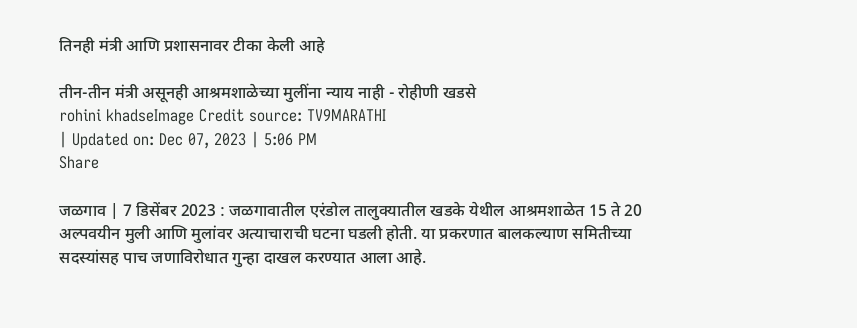तिनही मंत्री आणि प्रशासनावर टीका केली आहे

तीन-तीन मंत्री असूनही आश्रमशाळेच्या मुलींना न्याय नाही - रोहीणी खडसे
rohini khadseImage Credit source: TV9MARATHI
| Updated on: Dec 07, 2023 | 5:06 PM
Share

जळगाव | 7 डिसेंबर 2023 : जळगावातील एरंडोल तालुक्यातील खडके येथील आश्रमशाळेत 15 ते 20 अल्पवयीन मुली आणि मुलांवर अत्याचाराची घटना घडली होती. या प्रकरणात बालकल्याण समितीच्या सदस्यांसह पाच जणाविरोधात गुन्हा दाखल करण्यात आला आहे.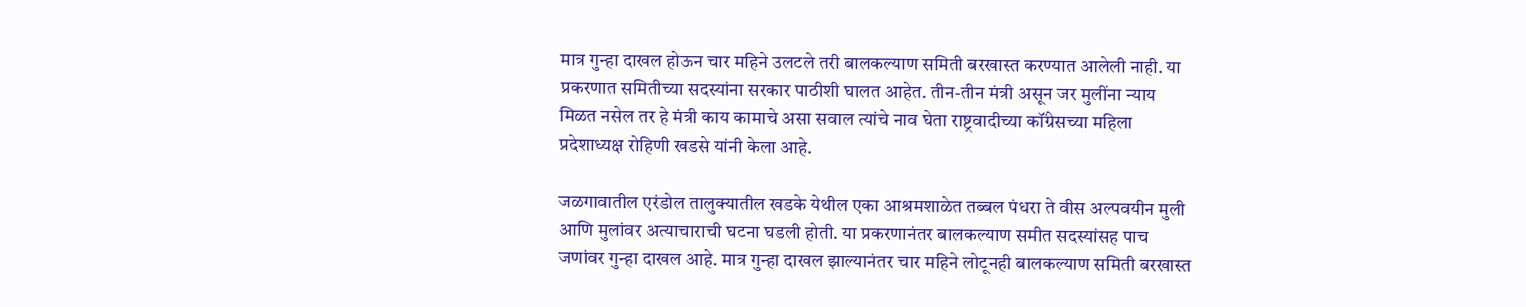मात्र गुन्हा दाखल होऊन चार महिने उलटले तरी बालकल्याण समिती बरखास्त करण्यात आलेली नाही. या प्रकरणात समितीच्या सदस्यांना सरकार पाठीशी घालत आहेत. तीन-तीन मंत्री असून जर मुलींना न्याय मिळत नसेल तर हे मंत्री काय कामाचे असा सवाल त्यांचे नाव घेता राष्ट्रवादीच्या कॉंग्रेसच्या महिला प्रदेशाध्यक्ष रोहिणी खडसे यांनी केला आहे.

जळगावातील एरंडोल तालुक्यातील खडके येथील एका आश्रमशाळेत तब्बल पंधरा ते वीस अल्पवयीन मुली आणि मुलांवर अत्याचाराची घटना घडली होती. या प्रकरणानंतर बालकल्याण समीत सदस्यांसह पाच जणांवर गुन्हा दाखल आहे. मात्र गुन्हा दाखल झाल्यानंतर चार महिने लोटूनही बालकल्याण समिती बरखास्त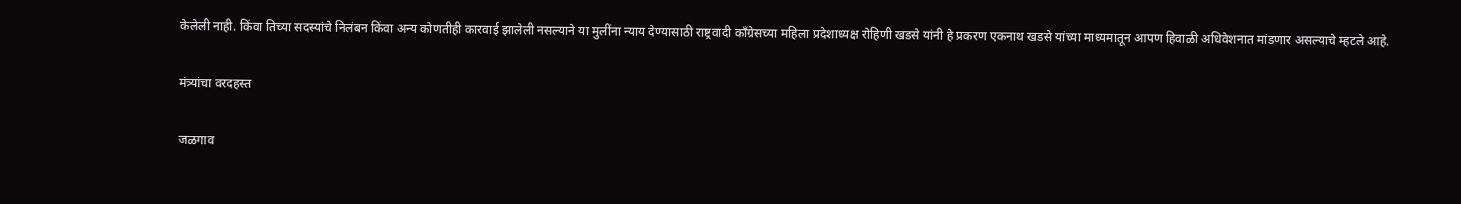केलेली नाही. किंवा तिच्या सदस्यांचे निलंबन किंवा अन्य कोणतीही कारवाई झालेली नसल्याने या मुलींना न्याय देण्यासाठी राष्ट्रवादी कॉंग्रेसच्या महिला प्रदेशाध्यक्ष रोहिणी खडसे यांनी हे प्रकरण एकनाथ खडसे यांच्या माध्यमातून आपण हिवाळी अधिवेशनात मांडणार असल्याचे म्हटले आहे.

मंत्र्यांचा वरदहस्त

जळगाव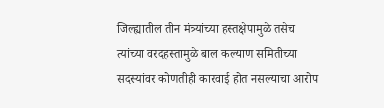जिल्ह्यातील तीन मंत्र्यांच्या हस्तक्षेपामुळे तसेच त्यांच्या वरदहस्तामुळे बाल कल्याण समितीच्या सदस्यांवर कोणतीही कारवाई होत नसल्याचा आरोप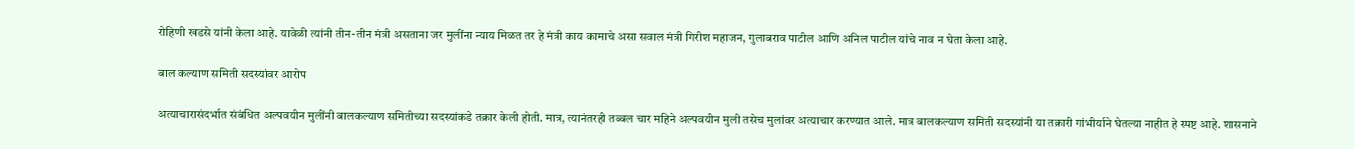रोहिणी खडसे यांनी केला आहे. यावेळी त्यांनी तीन-तीन मंत्री असताना जर मुलींना न्याय मिळत तर हे मंत्री काय कामाचे असा सवाल मंत्री गिरीश महाजन, गुलाबराव पाटील आणि अनिल पाटील यांचे नाव न घेता केला आहे.

बाल कल्याण समिती सदस्यांवर आरोप

अत्याचारासंदर्भात संबंधित अल्पवयीन मुलींनी बालकल्याण समितीच्या सदस्यांकडे तक्रार केली होती. मात्र, त्यानंतरही तब्बल चार महिने अल्पवयीन मुली तसेच मुलांवर अत्याचार करण्यात आले. मात्र बालकल्याण समिती सदस्यांनी या तक्रारी गांभीर्याने घेतल्या नाहीत हे स्पष्ट आहे. शासनाने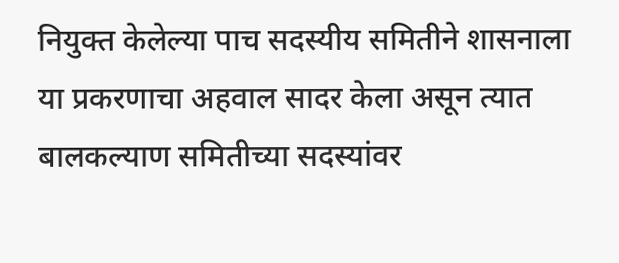नियुक्त केलेल्या पाच सदस्यीय समितीने शासनाला या प्रकरणाचा अहवाल सादर केला असून त्यात बालकल्याण समितीच्या सदस्यांवर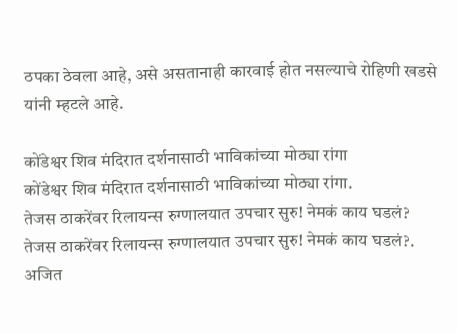ठपका ठेवला आहे, असे असतानाही कारवाई होत नसल्याचे रोहिणी खडसे यांनी म्हटले आहे.

कोंडेश्वर शिव मंदिरात दर्शनासाठी भाविकांच्या मोठ्या रांगा
कोंडेश्वर शिव मंदिरात दर्शनासाठी भाविकांच्या मोठ्या रांगा.
तेजस ठाकरेंवर रिलायन्स रुग्णालयात उपचार सुरु! नेमकं काय घडलं?
तेजस ठाकरेंवर रिलायन्स रुग्णालयात उपचार सुरु! नेमकं काय घडलं?.
अजित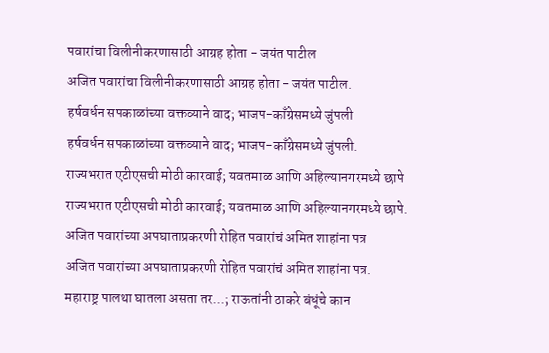पवारांचा विलीनीकरणासाठी आग्रह होता - जयंत पाटील
अजित पवारांचा विलीनीकरणासाठी आग्रह होता - जयंत पाटील.
हर्षवर्धन सपकाळांच्या वक्तव्याने वाद; भाजप-काँग्रेसमध्ये जुंपली
हर्षवर्धन सपकाळांच्या वक्तव्याने वाद; भाजप-काँग्रेसमध्ये जुंपली.
राज्यभरात एटीएसची मोठी कारवाई; यवतमाळ आणि अहिल्यानगरमध्ये छापे
राज्यभरात एटीएसची मोठी कारवाई; यवतमाळ आणि अहिल्यानगरमध्ये छापे.
अजित पवारांच्या अपघाताप्रकरणी रोहित पवारांचं अमित शाहांना पत्र
अजित पवारांच्या अपघाताप्रकरणी रोहित पवारांचं अमित शाहांना पत्र.
महाराष्ट्र पालथा घातला असता तर...; राऊतांनी ठाकरे बंधूंचे कान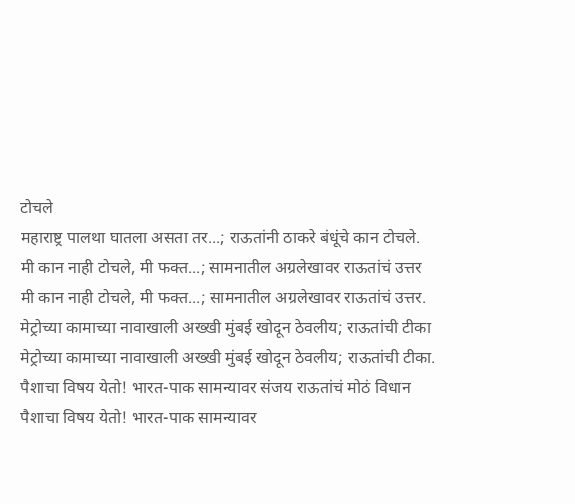टोचले
महाराष्ट्र पालथा घातला असता तर...; राऊतांनी ठाकरे बंधूंचे कान टोचले.
मी कान नाही टोचले, मी फक्त...; सामनातील अग्रलेखावर राऊतांचं उत्तर
मी कान नाही टोचले, मी फक्त...; सामनातील अग्रलेखावर राऊतांचं उत्तर.
मेट्रोच्या कामाच्या नावाखाली अख्खी मुंबई खोदून ठेवलीय; राऊतांची टीका
मेट्रोच्या कामाच्या नावाखाली अख्खी मुंबई खोदून ठेवलीय; राऊतांची टीका.
पैशाचा विषय येतो! भारत-पाक सामन्यावर संजय राऊतांचं मोठं विधान
पैशाचा विषय येतो! भारत-पाक सामन्यावर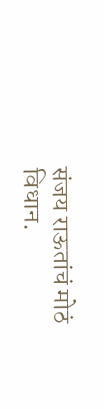संजय राऊतांचं मोठं विधान.